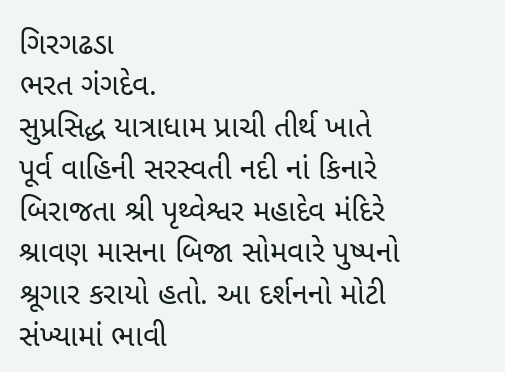ગિરગઢડા
ભરત ગંગદેવ.
સુપ્રસિદ્ધ યાત્રાધામ પ્રાચી તીર્થ ખાતે પૂર્વ વાહિની સરસ્વતી નદી નાં કિનારે બિરાજતા શ્રી પૃથ્વેશ્વર મહાદેવ મંદિરે શ્રાવણ માસના બિજા સોમવારે પુષ્પનો શ્રૂગાર કરાયો હતો. આ દર્શનનો મોટી સંખ્યામાં ભાવી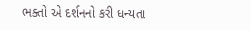ભક્તો એ દર્શનનો કરી ધન્યતા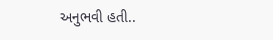અનુભવી હતી..